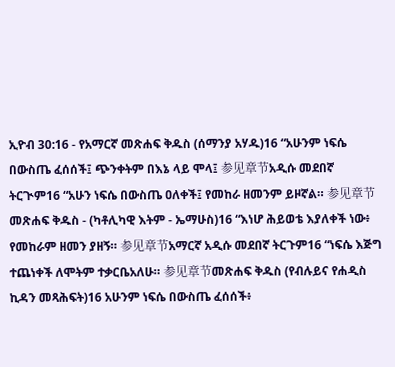ኢዮብ 30:16 - የአማርኛ መጽሐፍ ቅዱስ (ሰማንያ አሃዱ)16 “አሁንም ነፍሴ በውስጤ ፈሰሰች፤ ጭንቀትም በእኔ ላይ ሞላ፤ 参见章节አዲሱ መደበኛ ትርጒም16 “አሁን ነፍሴ በውስጤ ዐለቀች፤ የመከራ ዘመንም ይዞኛል። 参见章节መጽሐፍ ቅዱስ - (ካቶሊካዊ እትም - ኤማሁስ)16 “እነሆ ሕይወቴ እያለቀች ነው፥ የመከራም ዘመን ያዘኝ። 参见章节አማርኛ አዲሱ መደበኛ ትርጉም16 “ነፍሴ እጅግ ተጨነቀች ለሞትም ተቃርቤአለሁ። 参见章节መጽሐፍ ቅዱስ (የብሉይና የሐዲስ ኪዳን መጻሕፍት)16 አሁንም ነፍሴ በውስጤ ፈሰሰች፥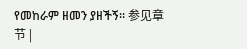የመከራም ዘመን ያዘችኝ። 参见章节 |